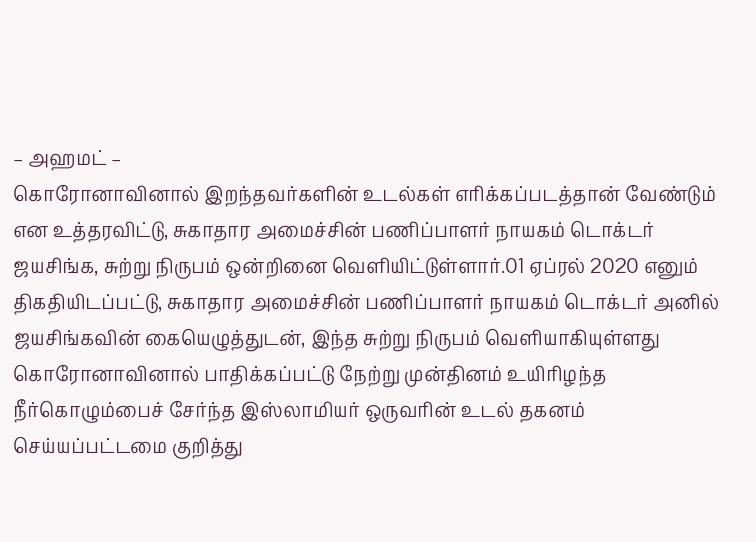– அஹமட் –
கொரோனாவினால் இறந்தவர்களின் உடல்கள் எரிக்கப்படத்தான் வேண்டும் என உத்தரவிட்டு, சுகாதார அமைச்சின் பணிப்பாளர் நாயகம் டொக்டர் ஜயசிங்க, சுற்று நிருபம் ஒன்றினை வெளியிட்டுள்ளார்.01 ஏப்ரல் 2020 எனும் திகதியிடப்பட்டு, சுகாதார அமைச்சின் பணிப்பாளர் நாயகம் டொக்டர் அனில் ஜயசிங்கவின் கையெழுத்துடன், இந்த சுற்று நிருபம் வெளியாகியுள்ளது
கொரோனாவினால் பாதிக்கப்பட்டு நேற்று முன்தினம் உயிரிழந்த நீர்கொழும்பைச் சேர்ந்த இஸ்லாமியர் ஒருவரின் உடல் தகனம் செய்யப்பட்டமை குறித்து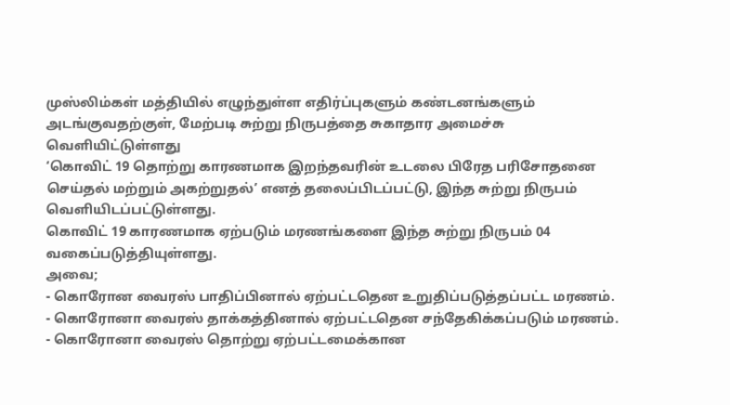முஸ்லிம்கள் மத்தியில் எழுந்துள்ள எதிர்ப்புகளும் கண்டனங்களும் அடங்குவதற்குள், மேற்படி சுற்று நிருபத்தை சுகாதார அமைச்சு வெளியிட்டுள்ளது
‘கொவிட் 19 தொற்று காரணமாக இறந்தவரின் உடலை பிரேத பரிசோதனை செய்தல் மற்றும் அகற்றுதல்’ எனத் தலைப்பிடப்பட்டு, இந்த சுற்று நிருபம் வெளியிடப்பட்டுள்ளது.
கொவிட் 19 காரணமாக ஏற்படும் மரணங்களை இந்த சுற்று நிருபம் 04 வகைப்படுத்தியுள்ளது.
அவை;
- கொரோன வைரஸ் பாதிப்பினால் ஏற்பட்டதென உறுதிப்படுத்தப்பட்ட மரணம்.
- கொரோனா வைரஸ் தாக்கத்தினால் ஏற்பட்டதென சந்தேகிக்கப்படும் மரணம்.
- கொரோனா வைரஸ் தொற்று ஏற்பட்டமைக்கான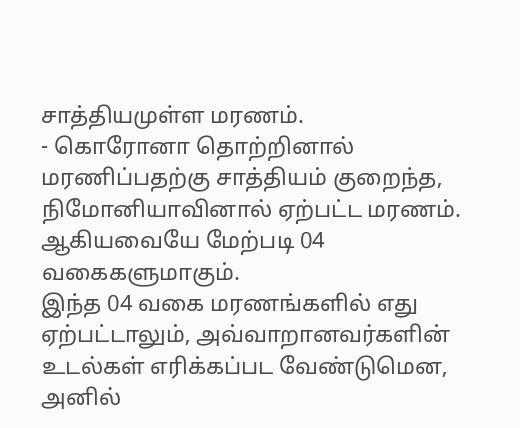சாத்தியமுள்ள மரணம்.
- கொரோனா தொற்றினால் மரணிப்பதற்கு சாத்தியம் குறைந்த, நிமோனியாவினால் ஏற்பட்ட மரணம்.
ஆகியவையே மேற்படி 04 வகைகளுமாகும்.
இந்த 04 வகை மரணங்களில் எது ஏற்பட்டாலும், அவ்வாறானவர்களின் உடல்கள் எரிக்கப்பட வேண்டுமென, அனில்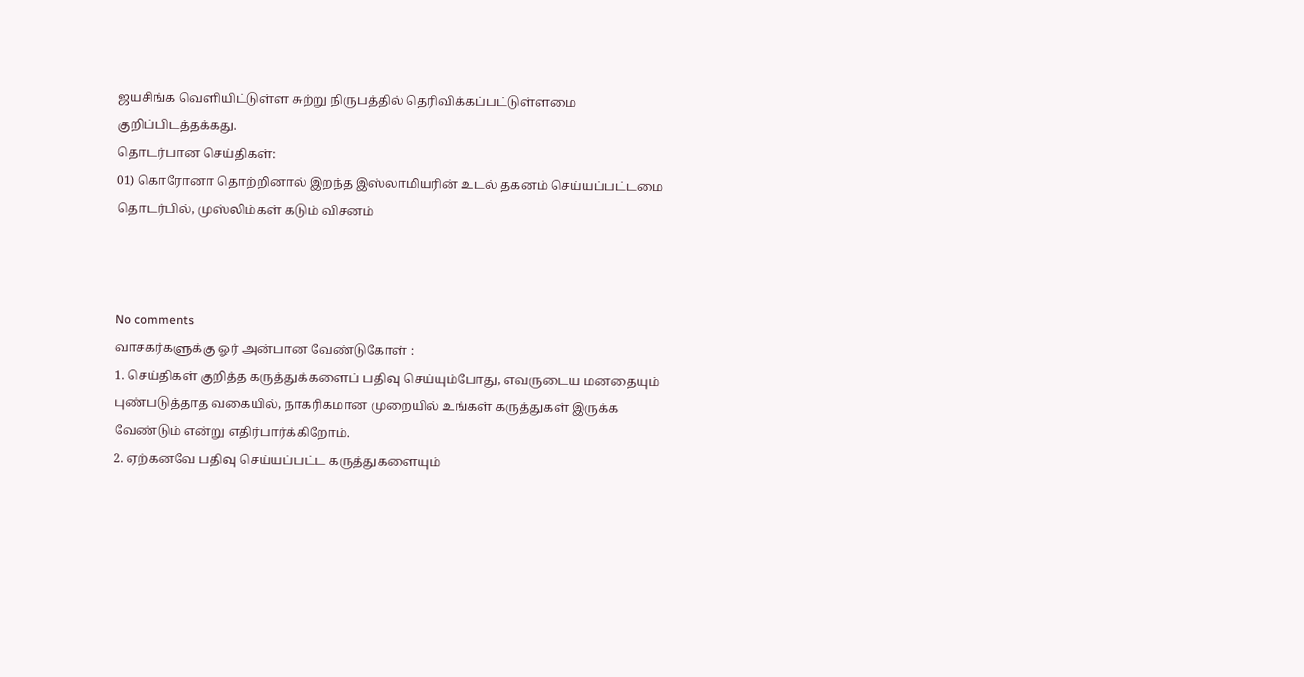ஜயசிங்க வெளியிட்டுள்ள சுற்று நிருபத்தில் தெரிவிக்கப்பட்டுள்ளமை குறிப்பிடத்தக்கது.
தொடர்பான செய்திகள்:
01) கொரோனா தொற்றினால் இறந்த இஸ்லாமியரின் உடல் தகனம் செய்யப்பட்டமை தொடர்பில், முஸ்லிம்கள் கடும் விசனம்



No comments
வாசகர்களுக்கு ஓர் அன்பான வேண்டுகோள் :
1. செய்திகள் குறித்த கருத்துக்களைப் பதிவு செய்யும்போது, எவருடைய மனதையும் புண்படுத்தாத வகையில், நாகரிகமான முறையில் உங்கள் கருத்துகள் இருக்க வேண்டும் என்று எதிர்பார்க்கிறோம்.
2. ஏற்கனவே பதிவு செய்யப்பட்ட கருத்துகளையும்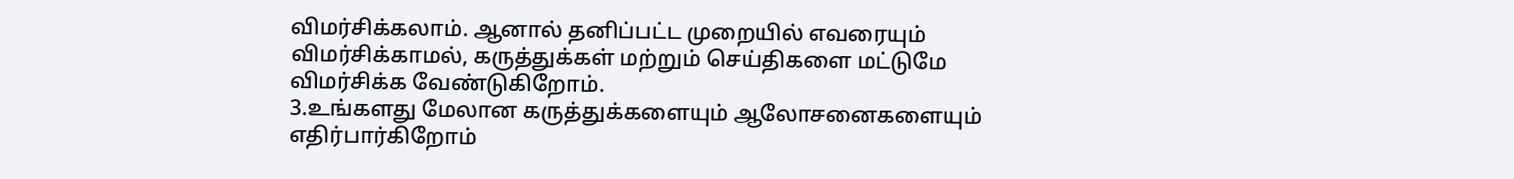விமர்சிக்கலாம். ஆனால் தனிப்பட்ட முறையில் எவரையும் விமர்சிக்காமல், கருத்துக்கள் மற்றும் செய்திகளை மட்டுமே விமர்சிக்க வேண்டுகிறோம்.
3.உங்களது மேலான கருத்துக்களையும் ஆலோசனைகளையும் எதிர்பார்கிறோம்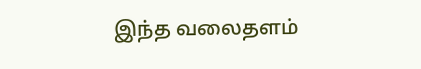இந்த வலைதளம்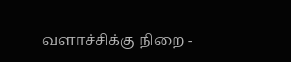வளாச்சிக்கு நிறை -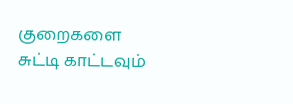குறைகளை
சுட்டி காட்டவும்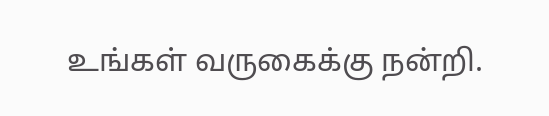உங்கள் வருகைக்கு நன்றி.